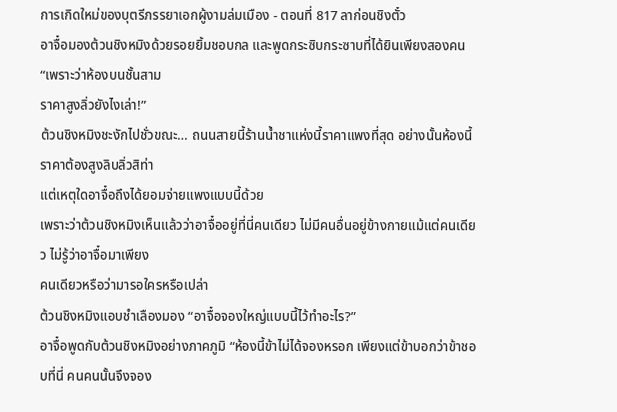การเกิดใหม่ของบุตรีภรรยาเอกผู้งามล่มเมือง - ตอนที่ 817 ลาก่อนชิงตั๋ว
อาจื๋อมองต้วนชิงหมิงด้วยรอยยิ้มชอบกล และพูดกระซิบกระซาบที่ได้ยินเพียงสองคน “เพราะว่าห้องบนชั้นสาม
ราคาสูงลิ่วยังไงเล่า!”
ต้วนชิงหมิงชะงักไปชั่วขณะ… ถนนสายนี้ร้านนํ้าชาแห่งนี้ราคาแพงที่สุด อย่างนั้นห้องนี้ราคาต้องสูงลิบลิ่วสิท่า
แต่เหตุใดอาจื๋อถึงได้ยอมจ่ายแพงแบบนี้ด้วย
เพราะว่าต้วนชิงหมิงเห็นแล้วว่าอาจื๋ออยู่ที่นี่คนเดียว ไม่มีคนอื่นอยู่ข้างกายแม้แต่คนเดียว ไม่รู้ว่าอาจื๋อมาเพียง
คนเดียวหรือว่ามารอใครหรือเปล่า
ต้วนชิงหมิงแอบชำเลืองมอง “อาจื๋อจองใหญ่แบบนี้ไว้ทำอะไร?”
อาจื๋อพูดกับต้วนชิงหมิงอย่างภาคภูมิ “ห้องนี้ข้าไม่ได้จองหรอก เพียงแต่ข้าบอกว่าข้าชอบที่นี่ คนคนนั้นจึงจอง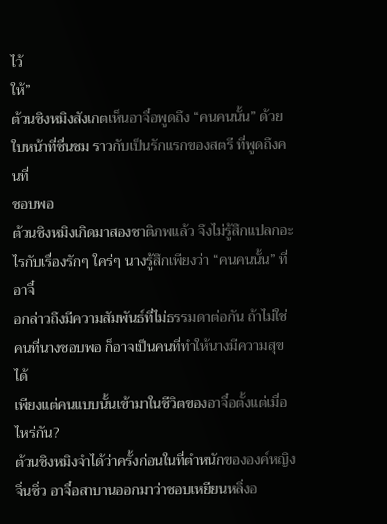ไว้
ให้”
ต้วนชิงหมิงสังเกตเห็นอาจื๋อพูดถึง “คนคนนั้น” ด้วยใบหน้าที่ชื่นชม ราวกับเป็นรักแรกของสตรี ที่พูดถึงคนที่
ชอบพอ
ต้วนชิงหมิงเกิดมาสองชาติภพแล้ว จึงไม่รู้สึกแปลกอะไรกับเรื่องรักๆ ใคร่ๆ นางรู้สึกเพียงว่า “คนคนนั้น” ที่อาจื๋
อกล่าวถึงมีความสัมพันธ์ที่ไม่ธรรมดาต่อกัน ถ้าไม่ใช่คนที่นางชอบพอ ก็อาจเป็นคนที่ทำให้นางมีความสุขได้
เพียงแต่คนแบบนั้นเข้ามาในชีวิตของอาจื๋อตั้งแต่เมื่อไหร่กัน?
ต้วนชิงหมิงจำได้ว่าครั้งก่อนในที่ตำหนักขององค์หญิงจิ่นซิ่ว อาจื๋อสาบานออกมาว่าชอบเหยียนหลิ่งอ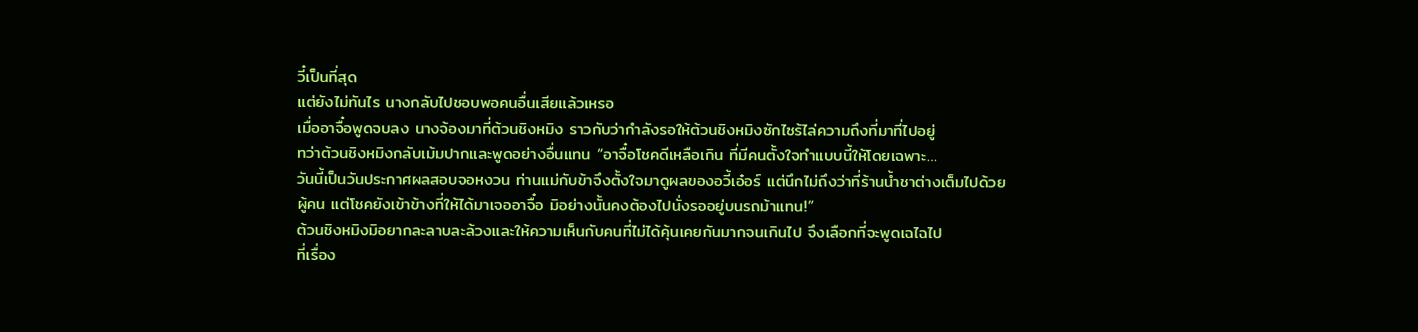วี๋เป็นที่สุด
แต่ยังไม่ทันไร นางกลับไปชอบพอคนอื่นเสียแล้วเหรอ
เมื่ออาจื๋อพูดจบลง นางจ้องมาที่ต้วนชิงหมิง ราวกับว่ากำลังรอให้ต้วนชิงหมิงซักไซร้ไล่ความถึงที่มาที่ไปอยู่
ทว่าต้วนชิงหมิงกลับเม้มปากและพูดอย่างอื่นแทน “อาจื๋อโชคดีเหลือเกิน ที่มีคนตั้งใจทำแบบนี้ให้โดยเฉพาะ…
วันนี้เป็นวันประกาศผลสอบจอหงวน ท่านแม่กับข้าจึงตั้งใจมาดูผลของอวี้เอ๋อร์ แต่นึกไม่ถึงว่าที่ร้านนํ้าชาต่างเต็มไปด้วย
ผู้คน แต่โชคยังเข้าข้างที่ให้ได้มาเจออาจื๋อ มิอย่างนั้นคงต้องไปนั่งรออยู่บนรถม้าแทน!”
ต้วนชิงหมิงมิอยากละลาบละล้วงและให้ความเห็นกับคนที่ไม่ได้คุ้นเคยกันมากจนเกินไป จึงเลือกที่จะพูดเฉไฉไป
ที่เรื่อง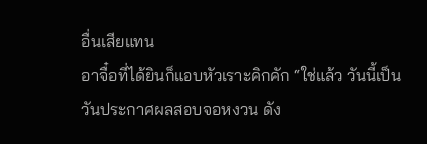อื่นเสียแทน
อาจื๋อที่ได้ยินก็แอบหัวเราะคิกคัก “ใช่แล้ว วันนี้เป็นวันประกาศผลสอบจอหงวน ดัง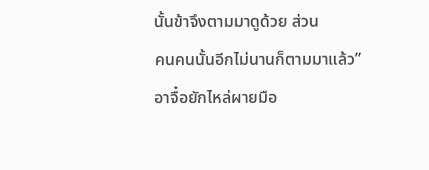นั้นข้าจึงตามมาดูด้วย ส่วน
คนคนนั้นอีกไม่นานก็ตามมาแล้ว”
อาจื๋อยักไหล่ผายมือ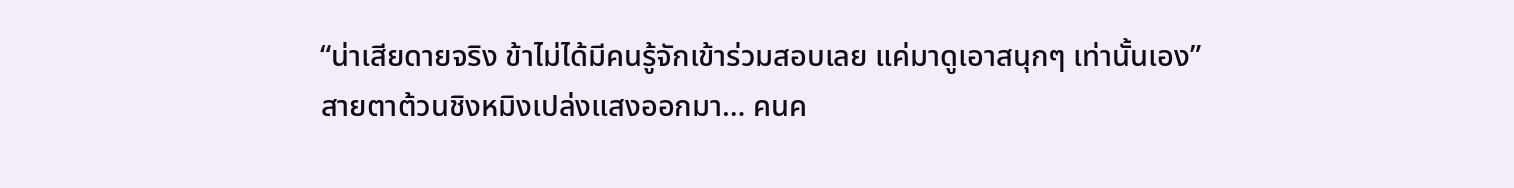“น่าเสียดายจริง ข้าไม่ได้มีคนรู้จักเข้าร่วมสอบเลย แค่มาดูเอาสนุกๆ เท่านั้นเอง”
สายตาต้วนชิงหมิงเปล่งแสงออกมา… คนค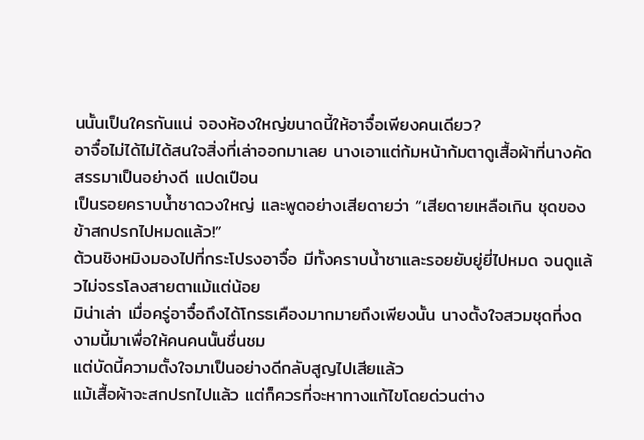นนั้นเป็นใครกันแน่ จองห้องใหญ่ขนาดนี้ให้อาจื๋อเพียงคนเดียว?
อาจื๋อไม่ได้ไม่ได้สนใจสิ่งที่เล่าออกมาเลย นางเอาแต่ก้มหน้าก้มตาดูเสื้อผ้าที่นางคัดสรรมาเป็นอย่างดี แปดเปือน
เป็นรอยคราบนํ้าชาดวงใหญ่ และพูดอย่างเสียดายว่า “เสียดายเหลือเกิน ชุดของข้าสกปรกไปหมดแล้ว!”
ต้วนชิงหมิงมองไปที่กระโปรงอาจื๋อ มีทั้งคราบนํ้าชาและรอยยับยู่ยี่ไปหมด จนดูแล้วไม่จรรโลงสายตาแม้แต่น้อย
มิน่าเล่า เมื่อครู่อาจื๋อถึงได้โกรธเคืองมากมายถึงเพียงนั้น นางตั้งใจสวมชุดที่งดงามนี้มาเพื่อให้คนคนนั้นชื่นชม
แต่บัดนี้ความตั้งใจมาเป็นอย่างดีกลับสูญไปเสียแล้ว
แม้เสื้อผ้าจะสกปรกไปแล้ว แต่ก็ควรที่จะหาทางแก้ไขโดยด่วนต่าง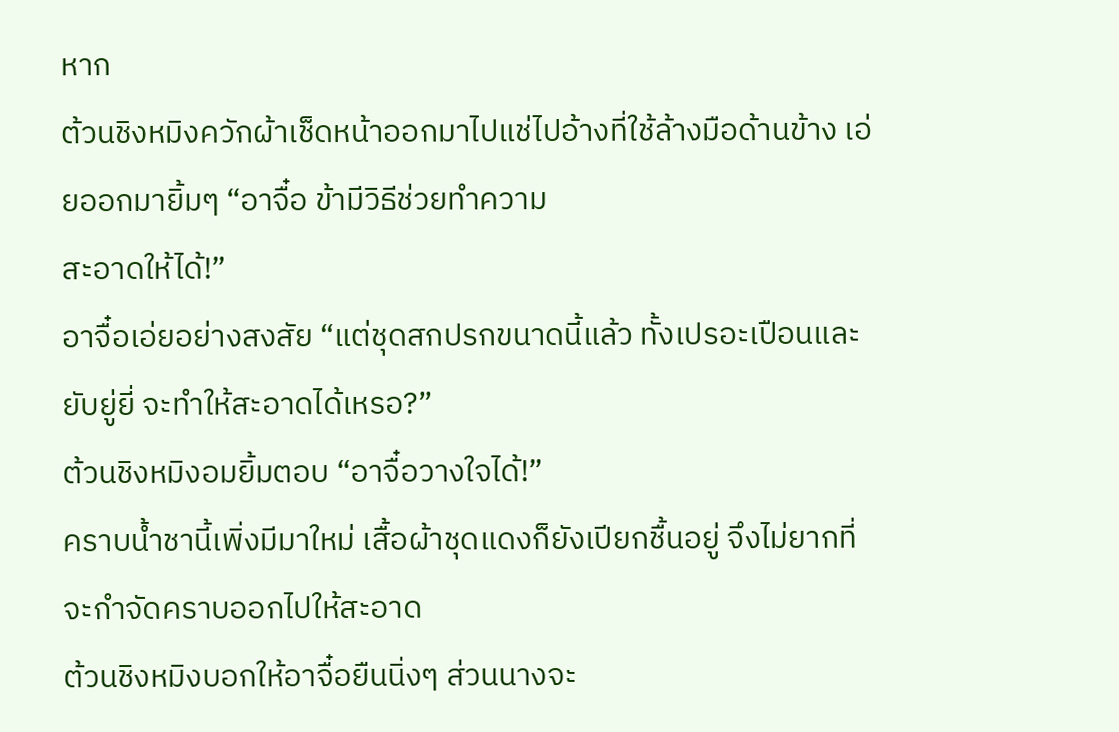หาก
ต้วนชิงหมิงควักผ้าเช็ดหน้าออกมาไปแช่ไปอ้างที่ใช้ล้างมือด้านข้าง เอ่ยออกมายิ้มๆ “อาจื๋อ ข้ามีวิธีช่วยทำความ
สะอาดให้ได้!”
อาจื๋อเอ่ยอย่างสงสัย “แต่ชุดสกปรกขนาดนี้แล้ว ทั้งเปรอะเปือนและยับยู่ยี่ จะทำให้สะอาดได้เหรอ?”
ต้วนชิงหมิงอมยิ้มตอบ “อาจื๋อวางใจได้!”
คราบนํ้าชานี้เพิ่งมีมาใหม่ เสื้อผ้าชุดแดงก็ยังเปียกชื้นอยู่ จึงไม่ยากที่จะกำจัดคราบออกไปให้สะอาด
ต้วนชิงหมิงบอกให้อาจื๋อยืนนิ่งๆ ส่วนนางจะ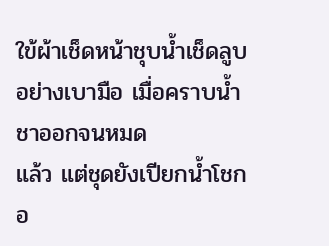ใข้ผ้าเช็ดหน้าชุบนํ้าเช็ดลูบอย่างเบามือ เมื่อคราบนํ้าชาออกจนหมด
แล้ว แต่ชุดยังเปียกนํ้าโชกอ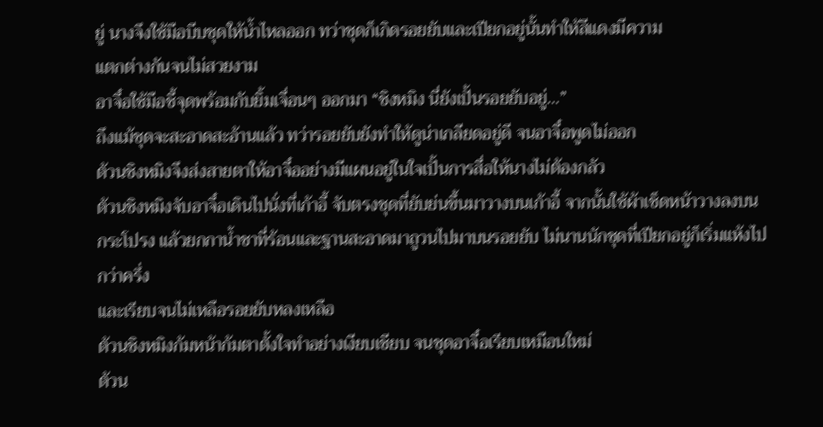ยู่ นางจึงใช้มือบีบชุดให้นํ้าไหลออก ทว่าชุดก็เกิดรอยยับและเปียกอยู่นั้นทำให้สีแดงมีความ
แตกต่างกันจนไม่สวยงาม
อาจื๋อใช้มือชี้จุดพร้อมกับยิ้มเจื่อนๆ ออกมา “ชิงหมิง นี่ยังเปั้นรอยยับอยู่…”
ถึงแม้ชุดจะสะอาดสะอ้านแล้ว ทว่ารอยยับยังทำให้ดูน่าเกลียดอยู่ดี จนอาจื๋อพูดไม่ออก
ต้วนชิงหมิงจึงส่งสายตาให้อาจื๋ออย่างมีแผนอยู่ในใจเปั้นการสื่อให้นางไม่ต้องกลัว
ต้วนชิงหมิงจับอาจื๋อเดินไปนั่งที่เก้าอี้ จับตรงชุดที่ยับย่นขึ้นมาวางบนเก้าอี้ จากนั้นใช้ผ้าเช็ดหน้าวางลงบน
กระโปรง แล้วยกกานํ้าชาที่ร้อนและฐานสะอาดมาถูวนไปมาบนรอยยับ ไม่นานนักชุดที่เปียกอยู่ก็เริ่มแห้งไปกว่าครึ่ง
และเรียบจนไม่เหลือรอยยับหลงเหลือ
ต้วนชิงหมิงก้มหน้าก้มตาตั้งใจทำอย่างเงียบเชียบ จนชุดอาจื๋อเรียบเหมือนใหม่
ต้วน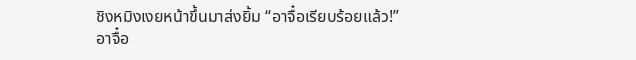ชิงหมิงเงยหน้าขึ้นมาส่งยิ้ม “อาจื๋อเรียบร้อยแล้ว!”
อาจื๋อ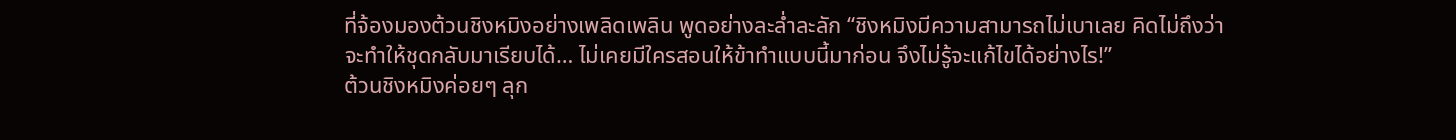ที่จ้องมองต้วนชิงหมิงอย่างเพลิดเพลิน พูดอย่างละลํ่าละลัก “ชิงหมิงมีความสามารถไม่เบาเลย คิดไม่ถึงว่า
จะทำให้ชุดกลับมาเรียบได้… ไม่เคยมีใครสอนให้ข้าทำแบบนี้มาก่อน จึงไม่รู้จะแก้ไขได้อย่างไร!”
ต้วนชิงหมิงค่อยๆ ลุก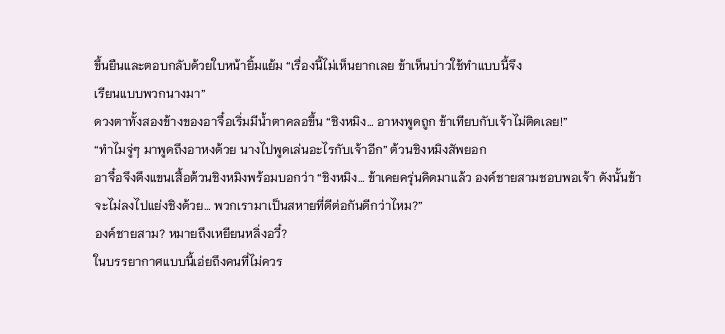ขึ้นยืนและตอบกลับด้วยใบหน้ายิ้มแย้ม “เรื่องนี้ไม่เห็นยากเลย ข้าเห็นบ่าวใช้ทำแบบนี้จึง
เรียนแบบพวกนางมา”
ดวงตาทั้งสองข้างของอาจื๋อเริ่มมีนํ้าตาคลอขึ้น “ชิงหมิง… อาหงพูดถูก ข้าเทียบกับเจ้าไม่ติดเลย!”
“ทำไมจู่ๆ มาพูดถึงอาหงด้วย นางไปพูดเล่นอะไรกับเจ้าอีก” ต้วนชิงหมิงสัพยอก
อาจื๋อจึงดึงแขนเสื้อต้วนชิงหมิงพร้อมบอกว่า “ชิงหมิง… ข้าเคยครุ่นคิดมาแล้ว องค์ชายสามชอบพอเจ้า ดังนั้นข้า
จะไม่ลงไปแย่งชิงด้วย… พวกเรามาเป็นสหายที่ดีต่อกันดีกว่าไหม?”
องค์ชายสาม? หมายถึงเหยียนหลิ่งอวี๋?
ในบรรยากาศแบบนี้เอ่ยถึงคนที่ไม่ควร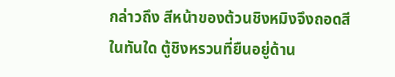กล่าวถึง สีหน้าของต้วนชิงหมิงจึงถอดสีในทันใด ตู้ชิงหรวนที่ยืนอยู่ด้าน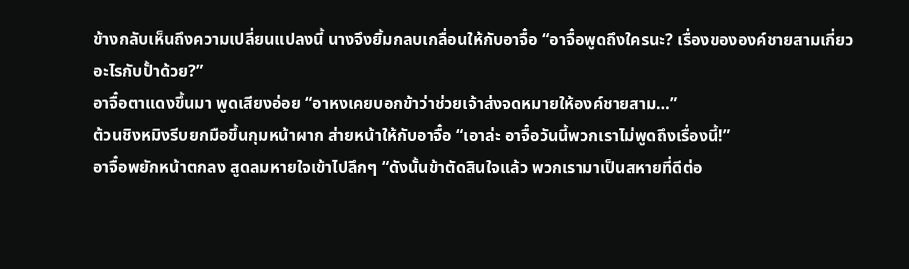ข้างกลับเห็นถึงความเปลี่ยนแปลงนี้ นางจึงยิ้มกลบเกลื่อนให้กับอาจื๋อ “อาจื๋อพูดถึงใครนะ? เรื่องขององค์ชายสามเกี่ยว
อะไรกับปั้าด้วย?”
อาจื๋อตาแดงขึ้นมา พูดเสียงอ่อย “อาหงเคยบอกข้าว่าช่วยเจ้าส่งจดหมายให้องค์ชายสาม…”
ต้วนชิงหมิงรีบยกมือขึ้นกุมหน้าผาก ส่ายหน้าให้กับอาจื๋อ “เอาล่ะ อาจื๋อวันนี้พวกเราไม่พูดถึงเรื่องนี้!”
อาจื๋อพยักหน้าตกลง สูดลมหายใจเข้าไปลึกๆ “ดังนั้นข้าตัดสินใจแล้ว พวกเรามาเป็นสหายที่ดีต่อ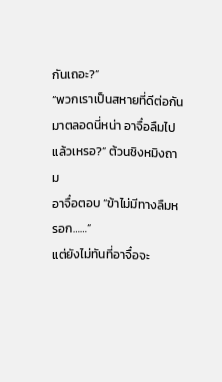กันเถอะ?”
“พวกเราเป็นสหายที่ดีต่อกันมาตลอดนี่หน่า อาจื๋อลืมไปแล้วเหรอ?” ต้วนชิงหมิงถาม
อาจื๋อตอบ “ข้าไม่มีทางลืมหรอก……”
แต่ยังไม่ทันที่อาจื๋อจะ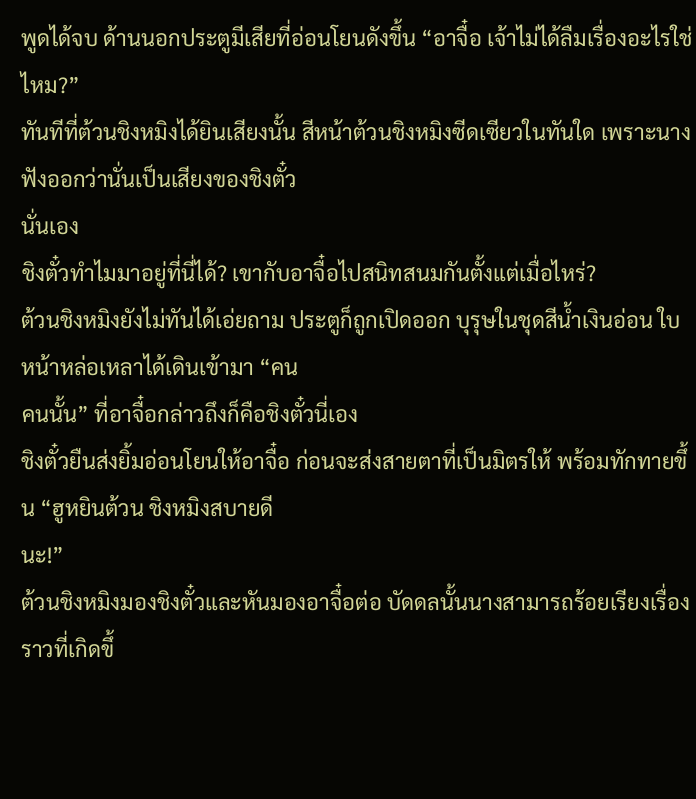พูดได้จบ ด้านนอกประตูมีเสียที่อ่อนโยนดังขึ้น “อาจื๋อ เจ้าไม่ได้ลืมเรื่องอะไรใช่ไหม?”
ทันทีที่ต้วนชิงหมิงได้ยินเสียงนั้น สีหน้าต้วนชิงหมิงซีดเซียวในทันใด เพราะนางฟังออกว่านั่นเป็นเสียงของชิงตั๋ว
นั่นเอง
ชิงตั๋วทำไมมาอยู่ที่นี่ได้? เขากับอาจื๋อไปสนิทสนมกันตั้งแต่เมื่อไหร่?
ต้วนชิงหมิงยังไม่ทันได้เอ่ยถาม ประตูก็ถูกเปิดออก บุรุษในชุดสีนํ้าเงินอ่อน ใบหน้าหล่อเหลาได้เดินเข้ามา “คน
คนนั้น” ที่อาจื๋อกล่าวถึงก็คือชิงตั๋วนี่เอง
ชิงตั๋วยืนส่งยิ้มอ่อนโยนให้อาจื๋อ ก่อนจะส่งสายตาที่เป็นมิตรให้ พร้อมทักทายขึ้น “ฮูหยินต้วน ชิงหมิงสบายดี
นะ!”
ต้วนชิงหมิงมองชิงตั๋วและหันมองอาจื๋อต่อ บัดดลนั้นนางสามารถร้อยเรียงเรื่องราวที่เกิดขึ้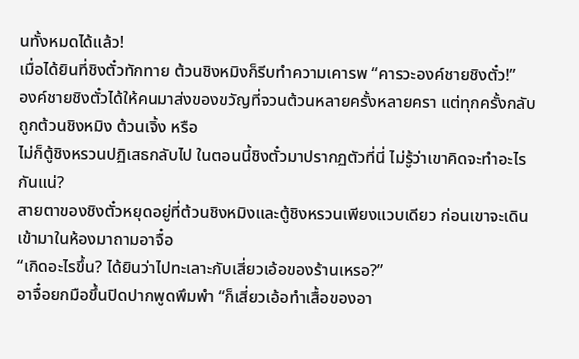นทั้งหมดได้แล้ว!
เมื่อได้ยินที่ชิงตั๋วทักทาย ต้วนชิงหมิงก็รีบทำความเคารพ “คารวะองค์ชายชิงตั๋ว!”
องค์ชายชิงตั๋วได้ให้คนมาส่งของขวัญที่จวนต้วนหลายครั้งหลายครา แต่ทุกครั้งกลับถูกต้วนชิงหมิง ต้วนเจิ้ง หรือ
ไม่ก็ตู้ชิงหรวนปฏิเสธกลับไป ในตอนนี้ชิงตั๋วมาปรากฏตัวที่นี่ ไม่รู้ว่าเขาคิดจะทำอะไรกันแน่?
สายตาของชิงตั๋วหยุดอยู่ที่ต้วนชิงหมิงและตู้ชิงหรวนเพียงแวบเดียว ก่อนเขาจะเดินเข้ามาในห้องมาถามอาจื๋อ
“เกิดอะไรขึ้น? ได้ยินว่าไปทะเลาะกับเสี่ยวเอ้อของร้านเหรอ?”
อาจื๋อยกมือขึ้นปิดปากพูดพึมพำ “ก็เสี่ยวเอ้อทำเสื้อของอา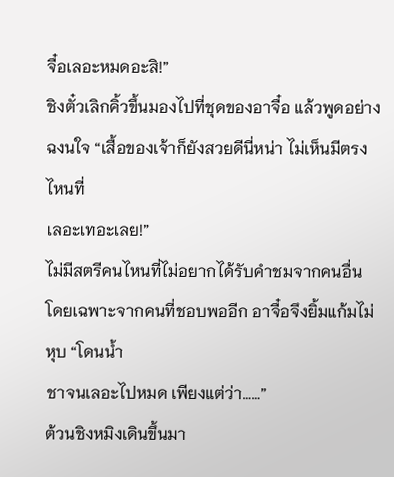จื๋อเลอะหมดอะสิ!”
ชิงตั๋วเลิกคิ้วขึ้นมองไปที่ชุดของอาจื๋อ แล้วพูดอย่างฉงนใจ “เสื้อของเจ้าก็ยังสวยดีนี่หน่า ไม่เห็นมีตรงไหนที่
เลอะเทอะเลย!”
ไม่มีสตรีคนไหนที่ไม่อยากได้รับคำชมจากคนอื่น โดยเฉพาะจากคนที่ชอบพออีก อาจื๋อจึงยิ้มแก้มไม่หุบ “โดนนํ้า
ชาจนเลอะไปหมด เพียงแต่ว่า……”
ต้วนชิงหมิงเดินขึ้นมา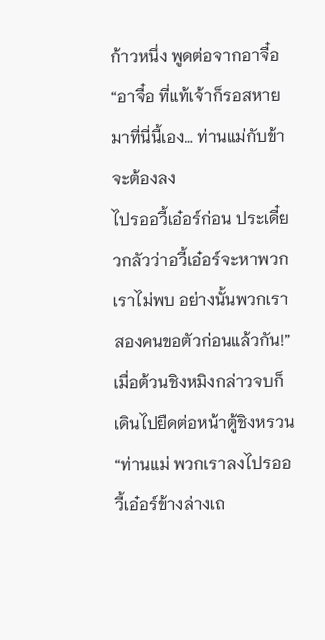ก้าวหนึ่ง พูดต่อจากอาจื๋อ “อาจื๋อ ที่แท้เจ้าก็รอสหายมาที่นี่นี้เอง… ท่านแม่กับข้าจะต้องลง
ไปรออวี้เอ๋อร์ก่อน ประเดี๋ยวกลัวว่าอวี้เอ๋อร์จะหาพวกเราไม่พบ อย่างนั้นพวกเราสองคนขอตัวก่อนแล้วกัน!”
เมื่อต้วนชิงหมิงกล่าวจบก็เดินไปยืดต่อหน้าตู้ชิงหรวน “ท่านแม่ พวกเราลงไปรออวี้เอ๋อร์ข้างล่างเถ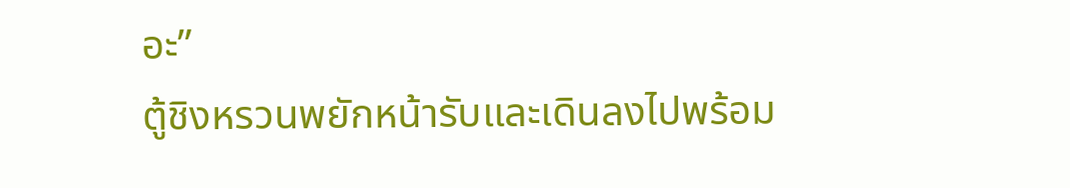อะ”
ตู้ชิงหรวนพยักหน้ารับและเดินลงไปพร้อม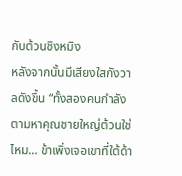กับต้วนชิงหมิง
หลังจากนั้นมีเสียงใสกังวาลดังขึ้น “ทั้งสองคนกำลังตามหาคุณชายใหญ่ต้วนใช่ไหม… ข้าเพิ่งเจอเขาที่ใต้ด้า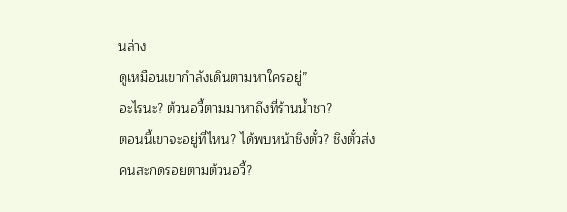นล่าง
ดูเหมือนเขากำลังเดินตามหาใครอยู่”
อะไรนะ? ต้วนอวี้ตามมาหาถึงที่ร้านนํ้าชา?
ตอนนี้เขาจะอยู่ที่ไหน? ได้พบหน้าชิงตั๋ว? ชิงตั๋วส่งคนสะกดรอยตามต้วนอวี้?